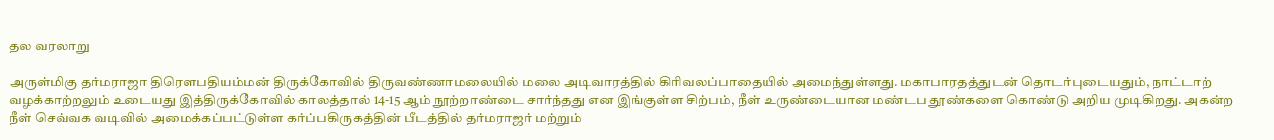தல வரலாறு

அருள்மிகு தர்மராஜா திரௌபதியம்மன் திருக்கோவில் திருவண்ணாமலையில் மலை அடிவாரத்தில் கிரிவலப்பாதையில் அமைந்துள்ளது. மகாபாரதத்துடன் தொடர்புடையதும், நாட்டாற் வழக்காற்றலும் உடையது இத்திருக்கோவில் காலத்தால் 14-15 ஆம் நூற்றாண்டை சார்ந்தது என இங்குள்ள சிற்பம், நீள் உருண்டையான மண்டப தூண்களை கொண்டு அறிய முடிகிறது. அகன்ற நீள் செவ்வக வடிவில் அமைக்கப்பட்டுள்ள கர்ப்பகிருகத்தின் பீடத்தில் தர்மராஜர் மற்றும்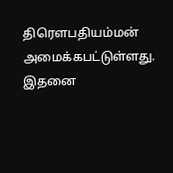திரௌபதியம்மன் அமைக்கபட்டுள்ளது. இதனை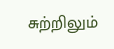சுற்றிலும்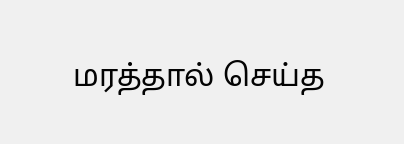மரத்தால் செய்த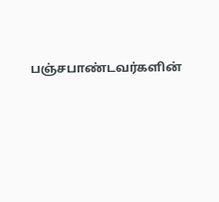பஞ்சபாண்டவர்களின்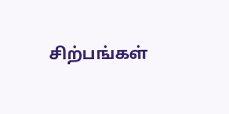சிற்பங்கள்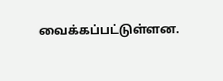வைக்கப்பட்டுள்ளன.